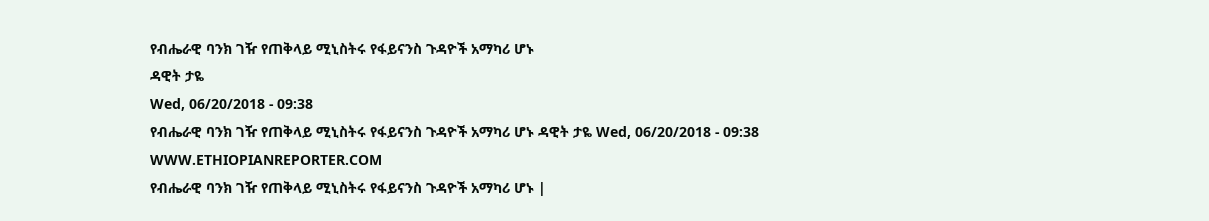የብሔራዊ ባንክ ገዥ የጠቅላይ ሚኒስትሩ የፋይናንስ ጉዳዮች አማካሪ ሆኑ
ዳዊት ታዬ
Wed, 06/20/2018 - 09:38
የብሔራዊ ባንክ ገዥ የጠቅላይ ሚኒስትሩ የፋይናንስ ጉዳዮች አማካሪ ሆኑ ዳዊት ታዬ Wed, 06/20/2018 - 09:38
WWW.ETHIOPIANREPORTER.COM
የብሔራዊ ባንክ ገዥ የጠቅላይ ሚኒስትሩ የፋይናንስ ጉዳዮች አማካሪ ሆኑ |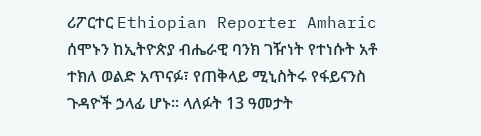ሪፖርተር Ethiopian Reporter Amharic
ሰሞኑን ከኢትዮጵያ ብሔራዊ ባንክ ገዥነት የተነሱት አቶ ተክለ ወልድ አጥናፉ፣ የጠቅላይ ሚኒስትሩ የፋይናንስ ጉዳዮች ኃላፊ ሆኑ፡፡ ላለፉት 13 ዓመታት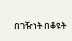በገዥነት በቆዩት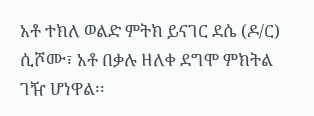አቶ ተክለ ወልድ ምትክ ይናገር ደሴ (ዶ/ር) ሲሾሙ፣ አቶ በቃሉ ዘለቀ ደግሞ ምክትል ገዥ ሆነዋል፡፡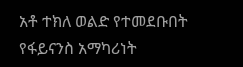አቶ ተክለ ወልድ የተመደቡበት የፋይናንስ አማካሪነት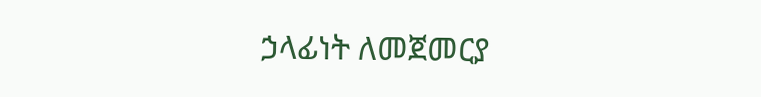ኃላፊነት ለመጀመርያ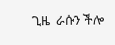ጊዜ  ራሱን ችሎ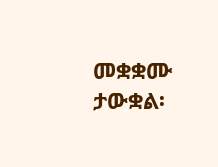መቋቋሙ ታውቋል፡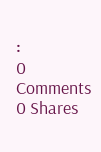፡
0 Comments 0 Shares